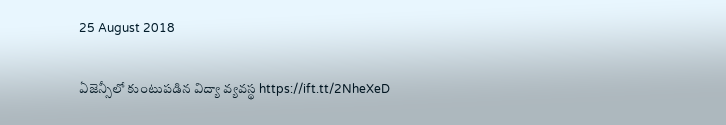25 August 2018

ఏజెన్సీలో కుంటుప‌డిన విద్యా వ్య‌వ‌స్థ‌ https://ift.tt/2NheXeD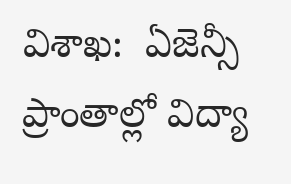విశాఖ‌:  ఏజెన్సీ ప్రాంతాల్లో విద్యా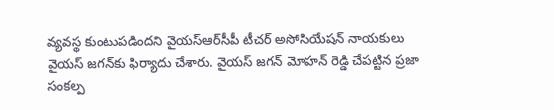వ్య‌వ‌స్థ కుంటుప‌డింద‌ని వైయస్‌ఆర్‌సీపీ టీచర్‌ అసోసియేషన్‌ నాయకులు వైయ‌స్ జ‌గ‌న్‌కు ఫిర్యాదు చేశారు. వైయ‌స్ జ‌గ‌న్ మోహ‌న్ రెడ్డి చేప‌ట్టిన ప్ర‌జా సంక‌ల్ప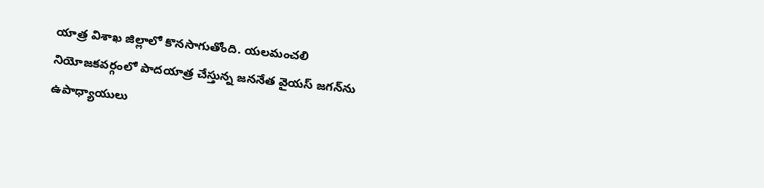యాత్ర విశాఖ జిల్లాలో కొన‌సాగుతోంది. య‌ల‌మంచ‌లి నియోజ‌క‌వ‌ర్గంలో పాద‌యాత్ర చేస్తున్న జ‌న‌నేత వైయ‌స్ జ‌గ‌న్‌ను ఉపాధ్యాయులు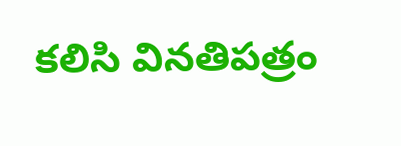క‌లిసి విన‌తిప‌త్రం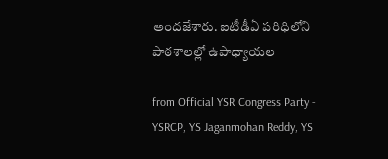అంద‌జేశారు. ఐటీడీఏ ప‌రిధిలోని పాఠశాలల్లో ఉపాధ్యాయల

from Official YSR Congress Party - YSRCP, YS Jaganmohan Reddy, YS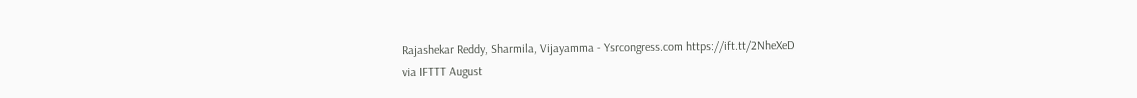Rajashekar Reddy, Sharmila, Vijayamma - Ysrcongress.com https://ift.tt/2NheXeD
via IFTTT August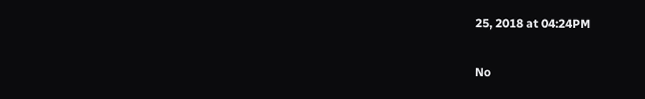25, 2018 at 04:24PM

No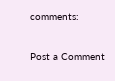comments:

Post a Comment